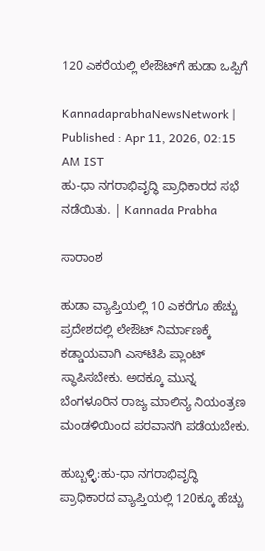120 ಎಕರೆಯಲ್ಲಿ ಲೇಔಟ್‌ಗೆ ಹುಡಾ ಒಪ್ಪಿಗೆ

KannadaprabhaNewsNetwork |
Published : Apr 11, 2026, 02:15 AM IST
ಹು-ಧಾ ನಗರಾಭಿವೃದ್ಧಿ ಪ್ರಾಧಿಕಾರದ ಸಭೆ ನಡೆಯಿತು. | Kannada Prabha

ಸಾರಾಂಶ

ಹುಡಾ ವ್ಯಾಪ್ತಿಯಲ್ಲಿ 10 ಎಕರೆಗೂ ಹೆಚ್ಚು ಪ್ರದೇಶದಲ್ಲಿ ಲೇಔಟ್ ನಿರ್ಮಾಣಕ್ಕೆ ಕಡ್ಡಾಯವಾಗಿ ಎಸ್‌ಟಿಪಿ ಪ್ಲಾಂಟ್ ಸ್ಥಾಪಿಸಬೇಕು. ಅದಕ್ಕೂ ಮುನ್ನ ಬೆಂಗಳೂರಿನ ರಾಜ್ಯ ಮಾಲಿನ್ಯ ನಿಯಂತ್ರಣ ಮಂಡಳಿಯಿಂದ ಪರವಾನಗಿ ಪಡೆಯಬೇಕು.

ಹುಬ್ಬಳ್ಳಿ:ಹು-ಧಾ ನಗರಾಭಿವೃದ್ಧಿ ಪ್ರಾಧಿಕಾರದ ವ್ಯಾಪ್ತಿಯಲ್ಲಿ 120ಕ್ಕೂ ಹೆಚ್ಚು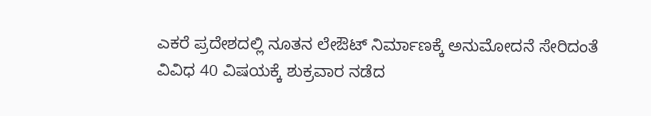ಎಕರೆ ಪ್ರದೇಶದಲ್ಲಿ ನೂತನ ಲೇಔಟ್ ನಿರ್ಮಾಣಕ್ಕೆ ಅನುಮೋದನೆ ಸೇರಿದಂತೆ ವಿವಿಧ 40 ವಿಷಯಕ್ಕೆ ಶುಕ್ರವಾರ ನಡೆದ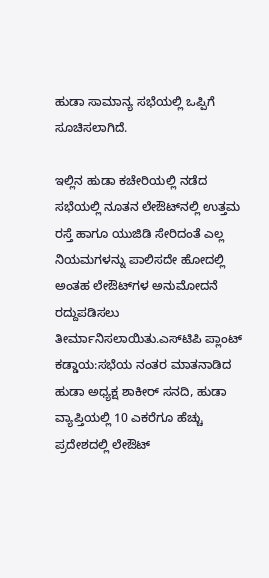ಹುಡಾ ಸಾಮಾನ್ಯ ಸಭೆಯಲ್ಲಿ ಒಪ್ಪಿಗೆ ಸೂಚಿಸಲಾಗಿದೆ.

ಇಲ್ಲಿನ ಹುಡಾ ಕಚೇರಿಯಲ್ಲಿ ನಡೆದ ಸಭೆಯಲ್ಲಿ ನೂತನ ಲೇಔಟ್‌ನಲ್ಲಿ ಉತ್ತಮ ರಸ್ತೆ ಹಾಗೂ ಯುಜಿಡಿ ಸೇರಿದಂತೆ ಎಲ್ಲ ನಿಯಮಗಳನ್ನು ಪಾಲಿಸದೇ ಹೋದಲ್ಲಿ ಅಂತಹ ಲೇಔಟ್‌ಗಳ ಅನುಮೋದನೆ ರದ್ದುಪಡಿಸಲು ತೀರ್ಮಾನಿಸಲಾಯಿತು.ಎಸ್‌ಟಿಪಿ ಪ್ಲಾಂಟ್ ಕಡ್ಡಾಯ:ಸಭೆಯ ನಂತರ ಮಾತನಾಡಿದ ಹುಡಾ ಅಧ್ಯಕ್ಷ ಶಾಕೀರ್‌ ಸನದಿ, ಹುಡಾ ವ್ಯಾಪ್ತಿಯಲ್ಲಿ 10 ಎಕರೆಗೂ ಹೆಚ್ಚು ಪ್ರದೇಶದಲ್ಲಿ ಲೇಔಟ್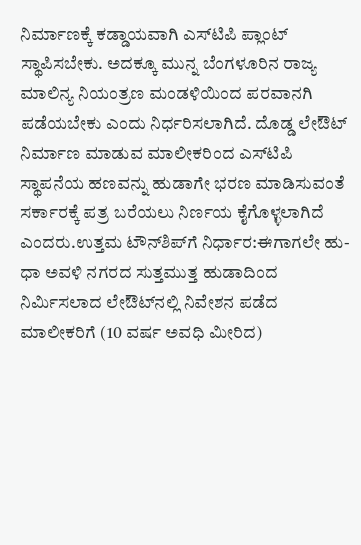ನಿರ್ಮಾಣಕ್ಕೆ ಕಡ್ಡಾಯವಾಗಿ ಎಸ್‌ಟಿಪಿ ಪ್ಲಾಂಟ್ ಸ್ಥಾಪಿಸಬೇಕು. ಅದಕ್ಕೂ ಮುನ್ನ ಬೆಂಗಳೂರಿನ ರಾಜ್ಯ ಮಾಲಿನ್ಯ ನಿಯಂತ್ರಣ ಮಂಡಳಿಯಿಂದ ಪರವಾನಗಿ ಪಡೆಯಬೇಕು ಎಂದು ನಿರ್ಧರಿಸಲಾಗಿದೆ. ದೊಡ್ಡ ಲೇಔಟ್ ನಿರ್ಮಾಣ ಮಾಡುವ ಮಾಲೀಕರಿಂದ ಎಸ್‌ಟಿಪಿ ಸ್ಥಾಪನೆಯ ಹಣವನ್ನು ಹುಡಾಗೇ ಭರಣ ಮಾಡಿಸುವಂತೆ ಸರ್ಕಾರಕ್ಕೆ ಪತ್ರ ಬರೆಯಲು ನಿರ್ಣಯ ಕೈಗೊಳ್ಳಲಾಗಿದೆ ಎಂದರು.ಉತ್ತಮ ಟೌನ್‌ಶಿಪ್‌ಗೆ ನಿರ್ಧಾರ:ಈಗಾಗಲೇ ಹು-ಧಾ ಅವಳಿ ನಗರದ ಸುತ್ತಮುತ್ತ ಹುಡಾದಿಂದ ನಿರ್ಮಿಸಲಾದ ಲೇಔಟ್‌ನಲ್ಲಿ ನಿವೇಶನ ಪಡೆದ ಮಾಲೀಕರಿಗೆ (10 ವರ್ಷ ಅವಧಿ ಮೀರಿದ)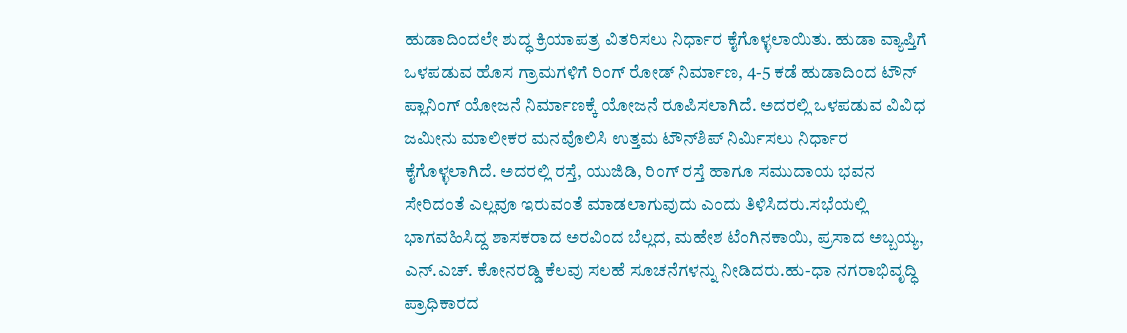ಹುಡಾದಿಂದಲೇ ಶುದ್ಧ ಕ್ರಿಯಾಪತ್ರ ವಿತರಿಸಲು ನಿರ್ಧಾರ ಕೈಗೊಳ್ಳಲಾಯಿತು. ಹುಡಾ ವ್ಯಾಪ್ತಿಗೆ ಒಳಪಡುವ ಹೊಸ ಗ್ರಾಮಗಳಿಗೆ ರಿಂಗ್ ರೋಡ್ ನಿರ್ಮಾಣ, 4-5 ಕಡೆ ಹುಡಾದಿಂದ ಟೌನ್ ಪ್ಲಾನಿಂಗ್ ಯೋಜನೆ ನಿರ್ಮಾಣಕ್ಕೆ ಯೋಜನೆ ರೂಪಿಸಲಾಗಿದೆ. ಅದರಲ್ಲಿ ಒಳಪಡುವ ವಿವಿಧ ಜಮೀನು ಮಾಲೀಕರ ಮನವೊಲಿಸಿ ಉತ್ತಮ ಟೌನ್‌ಶಿಪ್ ನಿರ್ಮಿಸಲು ನಿರ್ಧಾರ ಕೈಗೊಳ್ಳಲಾಗಿದೆ. ಅದರಲ್ಲಿ ರಸ್ತೆ, ಯುಜಿಡಿ, ರಿಂಗ್ ರಸ್ತೆ ಹಾಗೂ ಸಮುದಾಯ ಭವನ ಸೇರಿದಂತೆ ಎಲ್ಲವೂ ಇರುವಂತೆ ಮಾಡಲಾಗುವುದು ಎಂದು ತಿಳಿಸಿದರು.ಸಭೆಯಲ್ಲಿ ಭಾಗವಹಿಸಿದ್ದ ಶಾಸಕರಾದ ಅರವಿಂದ ಬೆಲ್ಲದ, ಮಹೇಶ ಟೆಂಗಿನಕಾಯಿ, ಪ್ರಸಾದ ಅಬ್ಬಯ್ಯ, ಎನ್.ಎಚ್. ಕೋನರಡ್ಡಿ ಕೆಲವು ಸಲಹೆ ಸೂಚನೆಗಳನ್ನು ನೀಡಿದರು.ಹು-ಧಾ ನಗರಾಭಿವೃದ್ಧಿ ಪ್ರಾಧಿಕಾರದ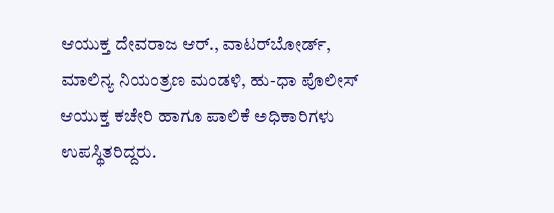ಆಯುಕ್ತ ದೇವರಾಜ ಆರ್., ವಾಟರ್‌ಬೋರ್ಡ್, ಮಾಲಿನ್ಯ ನಿಯಂತ್ರಣ ಮಂಡಳಿ, ಹು-ಧಾ ಪೊಲೀಸ್ ಆಯುಕ್ತ ಕಚೇರಿ ಹಾಗೂ ಪಾಲಿಕೆ ಅಧಿಕಾರಿಗಳು ಉಪಸ್ಥಿತರಿದ್ದರು.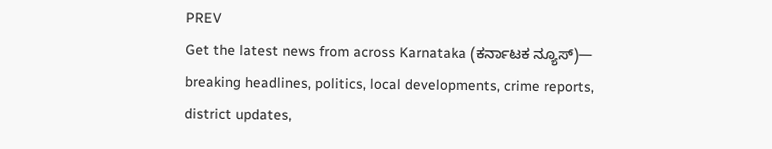PREV
Get the latest news from across Karnataka (ಕರ್ನಾಟಕ ನ್ಯೂಸ್)— breaking headlines, politics, local developments, crime reports, district updates,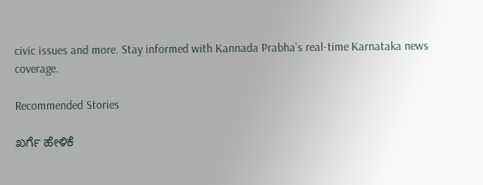civic issues and more. Stay informed with Kannada Prabha’s real‑time Karnataka news coverage.

Recommended Stories

ಖರ್ಗೆ ಹೇಳಿಕೆ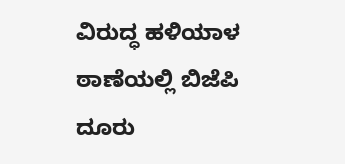ವಿರುದ್ಧ ಹಳಿಯಾಳ ಠಾಣೆಯಲ್ಲಿ ಬಿಜೆಪಿ ದೂರು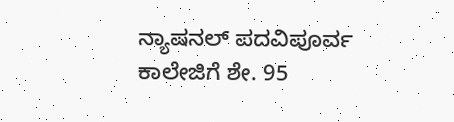ನ್ಯಾಷನಲ್ ಪದವಿಪೂರ್ವ ಕಾಲೇಜಿಗೆ ಶೇ. 95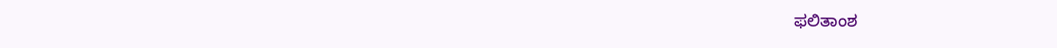ಫಲಿತಾಂಶ